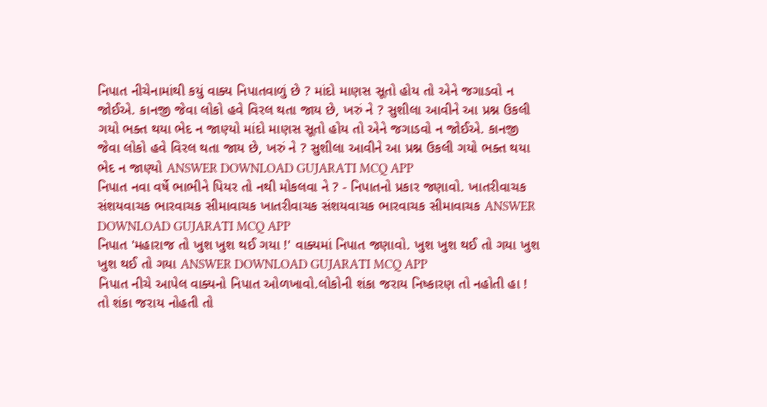નિપાત નીચેનામાંથી કયું વાક્ય નિપાતવાળું છે ? માંદો માણસ સૂતો હોય તો એને જગાડવો ન જોઈએ. કાનજી જેવા લોકો હવે વિરલ થતા જાય છે, ખરું ને ? સુશીલા આવીને આ પ્રશ્ન ઉકલી ગયો ભક્ત થયા ભેદ ન જાણ્યો માંદો માણસ સૂતો હોય તો એને જગાડવો ન જોઈએ. કાનજી જેવા લોકો હવે વિરલ થતા જાય છે, ખરું ને ? સુશીલા આવીને આ પ્રશ્ન ઉકલી ગયો ભક્ત થયા ભેદ ન જાણ્યો ANSWER DOWNLOAD GUJARATI MCQ APP
નિપાત નવા વર્ષે ભાભીને પિયર તો નથી મોકલવા ને ? - નિપાતનો પ્રકાર જણાવો. ખાતરીવાચક સંશયવાચક ભારવાચક સીમાવાચક ખાતરીવાચક સંશયવાચક ભારવાચક સીમાવાચક ANSWER DOWNLOAD GUJARATI MCQ APP
નિપાત 'મહારાજ તો ખુશ ખુશ થઈ ગયા !' વાક્યમાં નિપાત જણાવો. ખુશ ખુશ થઈ તો ગયા ખુશ ખુશ થઈ તો ગયા ANSWER DOWNLOAD GUJARATI MCQ APP
નિપાત નીચે આપેલ વાક્યનો નિપાત ઓળખાવો.લોકોની શંકા જરાય નિષ્કારણ તો નહોતી હા ! તો શંકા જરાય નોહતી તો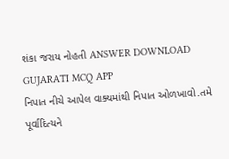શંકા જરાય નોહતી ANSWER DOWNLOAD GUJARATI MCQ APP
નિપાત નીચે આપેલ વાક્યમાંથી નિપાત ઓળખાવો.તમે પૂર્વાદિત્યને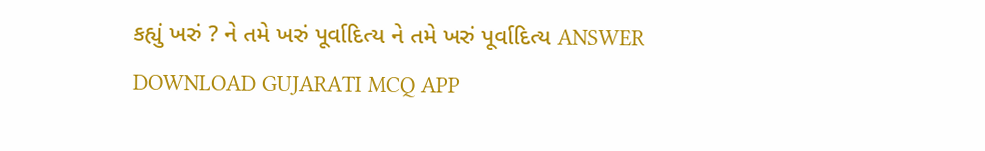કહ્યું ખરું ? ને તમે ખરું પૂર્વાદિત્ય ને તમે ખરું પૂર્વાદિત્ય ANSWER DOWNLOAD GUJARATI MCQ APP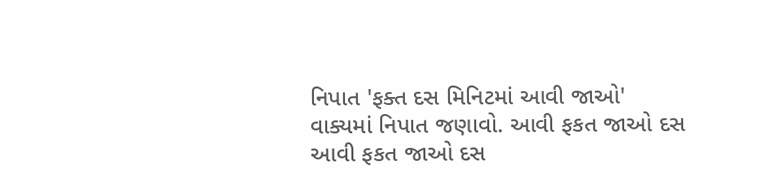નિપાત 'ફક્ત દસ મિનિટમાં આવી જાઓ' વાક્યમાં નિપાત જણાવો. આવી ફકત જાઓ દસ આવી ફકત જાઓ દસ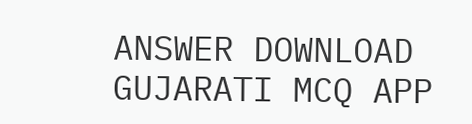ANSWER DOWNLOAD GUJARATI MCQ APP